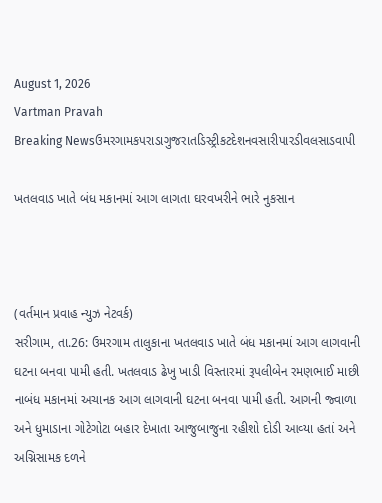August 1, 2026
Vartman Pravah
Breaking Newsઉમરગામકપરાડાગુજરાતડિસ્ટ્રીકટદેશનવસારીપારડીવલસાડવાપી

ખતલવાડ ખાતે બંધ મકાનમાં આગ લાગતા ઘરવખરીને ભારે નુકસાન



(વર્તમાન પ્રવાહ ન્‍યુઝ નેટવર્ક)
સરીગામ, તા.26: ઉમરગામ તાલુકાના ખતલવાડ ખાતે બંધ મકાનમાં આગ લાગવાની ઘટના બનવા પામી હતી. ખતલવાડ ઢેખુ ખાડી વિસ્‍તારમાં રૂપલીબેન રમણભાઈ માછી નાબંધ મકાનમાં અચાનક આગ લાગવાની ઘટના બનવા પામી હતી. આગની જ્‍વાળા અને ધુમાડાના ગોટેગોટા બહાર દેખાતા આજુબાજુના રહીશો દોડી આવ્‍યા હતાં અને અગ્નિસામક દળને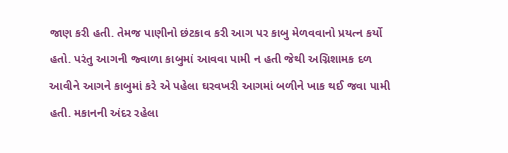જાણ કરી હતી. તેમજ પાણીનો છંટકાવ કરી આગ પર કાબુ મેળવવાનો પ્રયત્‍ન કર્યો હતો. પરંતુ આગની જ્‍વાળા કાબુમાં આવવા પામી ન હતી જેથી અગ્નિશામક દળ આવીને આગને કાબુમાં કરે એ પહેલા ઘરવખરી આગમાં બળીને ખાક થઈ જવા પામી હતી. મકાનની અંદર રહેલા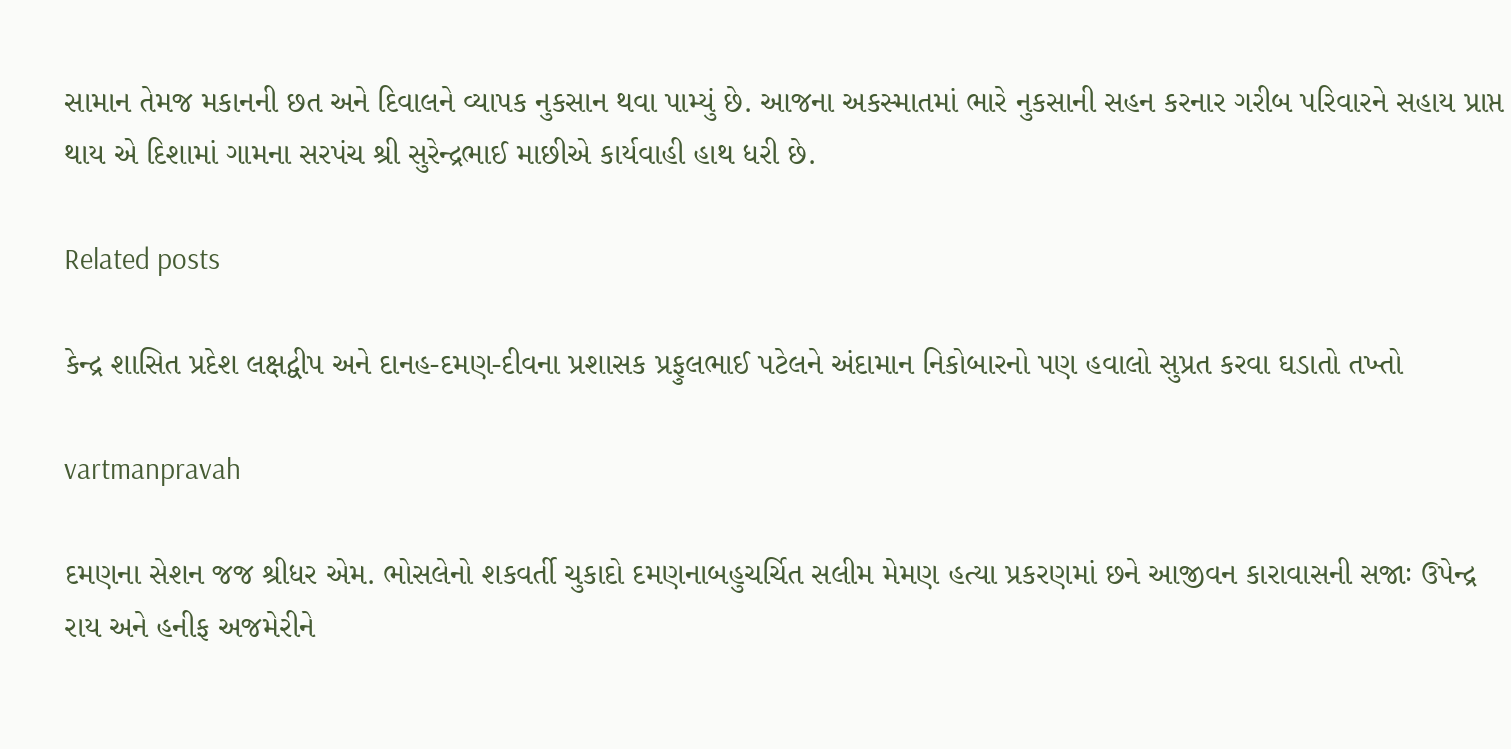સામાન તેમજ મકાનની છત અને દિવાલને વ્‍યાપક નુકસાન થવા પામ્‍યું છે. આજના અકસ્‍માતમાં ભારે નુકસાની સહન કરનાર ગરીબ પરિવારને સહાય પ્રાપ્ત થાય એ દિશામાં ગામના સરપંચ શ્રી સુરેન્‍દ્રભાઈ માછીએ કાર્યવાહી હાથ ધરી છે.

Related posts

કેન્‍દ્ર શાસિત પ્રદેશ લક્ષદ્વીપ અને દાનહ-દમણ-દીવના પ્રશાસક પ્રફુલભાઈ પટેલને અંદામાન નિકોબારનો પણ હવાલો સુપ્રત કરવા ઘડાતો તખ્‍તો

vartmanpravah

દમણના સેશન જજ શ્રીધર એમ. ભોસલેનો શકવર્તી ચુકાદો દમણનાબહુચર્ચિત સલીમ મેમણ હત્‍યા પ્રકરણમાં છને આજીવન કારાવાસની સજાઃ ઉપેન્‍દ્ર રાય અને હનીફ અજમેરીને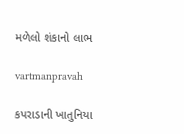મળેલો શંકાનો લાભ

vartmanpravah

કપરાડાની ખાતુનિયા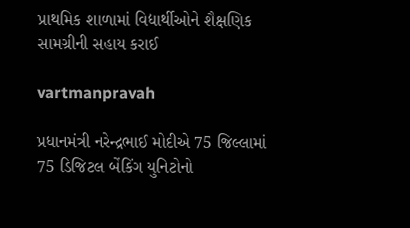પ્રાથમિક શાળામાં વિદ્યાર્થીઓને શૈક્ષણિક સામગ્રીની સહાય કરાઈ

vartmanpravah

પ્રધાનમંત્રી નરેન્‍દ્રભાઈ મોદીએ 75 જિલ્લામાં 75 ડિજિટલ બેંકિંગ યુનિટોનો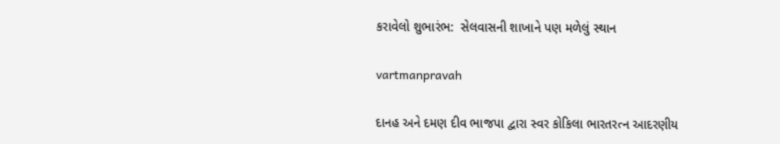કરાવેલો શુભારંભ:  સેલવાસની શાખાને પણ મળેલું સ્થાન

vartmanpravah

દાનહ અને દમણ દીવ ભાજપા દ્વારા સ્‍વર કોકિલા ભારતરત્‍ન આદરણીય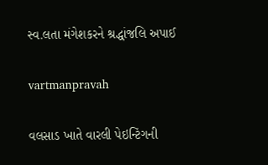સ્‍વ.લતા મંગેશકરને શ્રદ્ધાંજલિ અપાઈ

vartmanpravah

વલસાડ ખાતે વારલી પેઇન્‍ટિંગની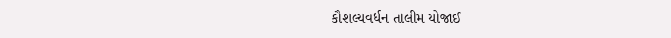કૌશલ્‍યવર્ધન તાલીમ યોજાઈ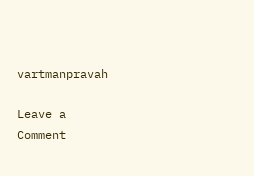vartmanpravah

Leave a Comment